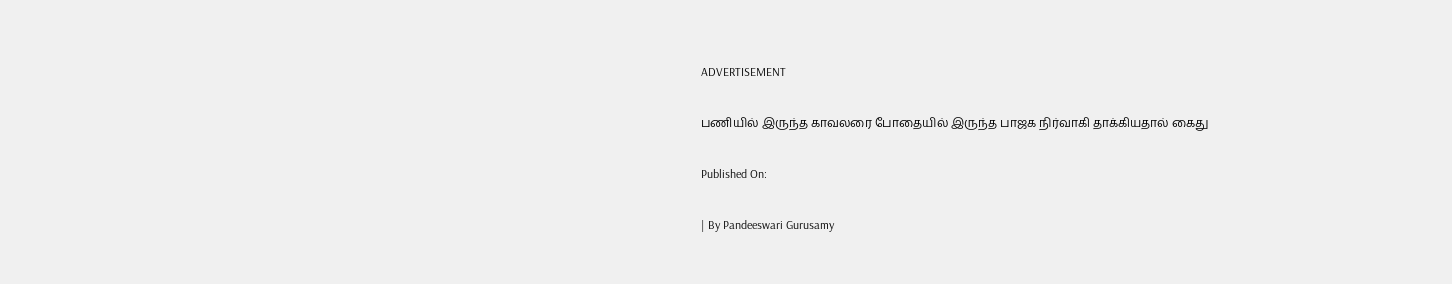ADVERTISEMENT

பணியில் இருந்த காவலரை போதையில் இருந்த பாஜக நிர்வாகி தாக்கியதால் கைது

Published On:

| By Pandeeswari Gurusamy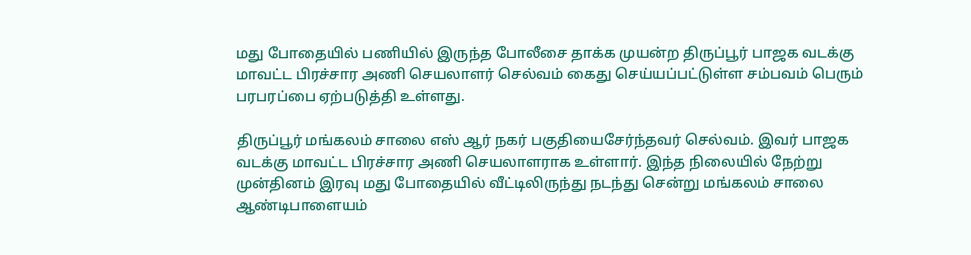மது போதையில் பணியில் இருந்த போலீசை தாக்க முயன்ற திருப்பூர் பாஜக வடக்கு மாவட்ட பிரச்சார அணி செயலாளர் செல்வம் கைது செய்யப்பட்டுள்ள சம்பவம் பெரும் பரபரப்பை ஏற்படுத்தி உள்ளது.

திருப்பூர் மங்கலம் சாலை எஸ் ஆர் நகர் பகுதியைசேர்ந்தவர் செல்வம். இவர் பாஜக வடக்கு மாவட்ட பிரச்சார அணி செயலாளராக உள்ளார். இந்த நிலையில் நேற்று முன்தினம் இரவு மது போதையில் வீட்டிலிருந்து நடந்து சென்று மங்கலம் சாலை ஆண்டிபாளையம்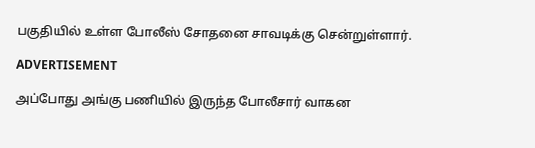பகுதியில் உள்ள போலீஸ் சோதனை சாவடிக்கு சென்றுள்ளார்.

ADVERTISEMENT

அப்போது அங்கு பணியில் இருந்த போலீசார் வாகன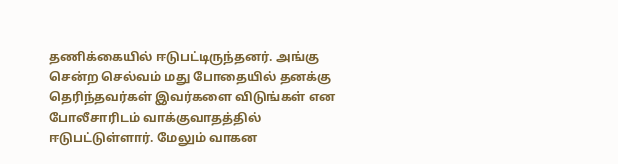தணிக்கையில் ஈடுபட்டிருந்தனர். அங்கு சென்ற செல்வம் மது போதையில் தனக்கு தெரிந்தவர்கள் இவர்களை விடுங்கள் என போலீசாரிடம் வாக்குவாதத்தில் ஈடுபட்டுள்ளார். மேலும் வாகன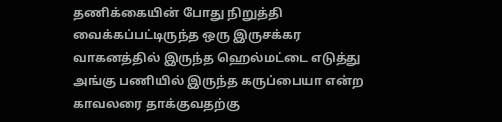தணிக்கையின் போது நிறுத்தி வைக்கப்பட்டிருந்த ஒரு இருசக்கர வாகனத்தில் இருந்த ஹெல்மட்டை எடுத்து அங்கு பணியில் இருந்த கருப்பையா என்ற காவலரை தாக்குவதற்கு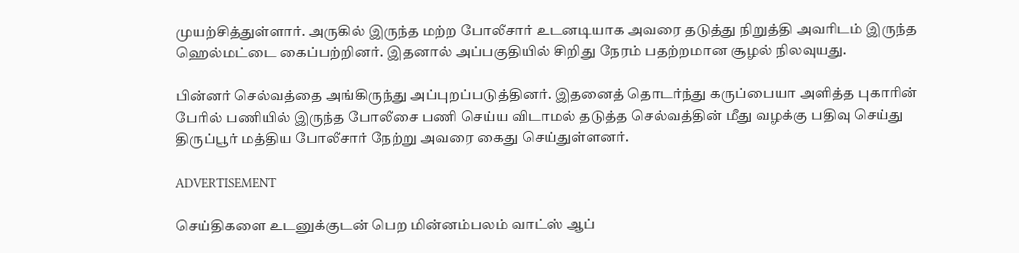முயற்சித்துள்ளார். அருகில் இருந்த மற்ற போலீசார் உடனடியாக அவரை தடுத்து நிறுத்தி அவரிடம் இருந்த ஹெல்மட்டை கைப்பற்றினர். இதனால் அப்பகுதியில் சிறிது நேரம் பதற்றமான சூழல் நிலவுயது.

பின்னர் செல்வத்தை அங்கிருந்து அப்புறப்படுத்தினர். இதனைத் தொடர்ந்து கருப்பையா அளித்த புகாரின் பேரில் பணியில் இருந்த போலீசை பணி செய்ய விடாமல் தடுத்த செல்வத்தின் மீது வழக்கு பதிவு செய்து திருப்பூர் மத்திய போலீசார் நேற்று அவரை கைது செய்துள்ளனர்.

ADVERTISEMENT

செய்திகளை உடனுக்குடன் பெற மின்னம்பலம் வாட்ஸ் ஆப்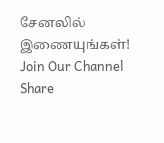சேனலில் இணையுங்கள்!
Join Our Channel
Share